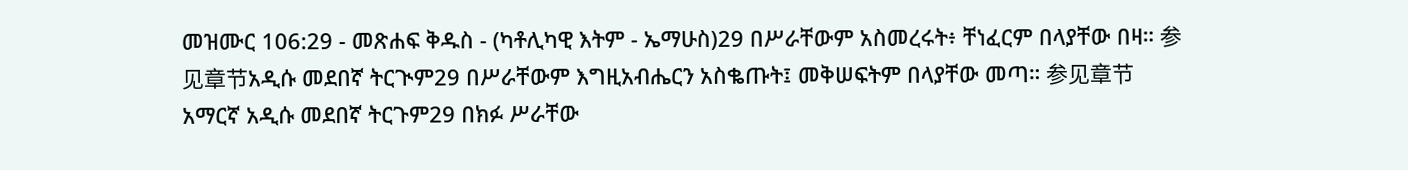መዝሙር 106:29 - መጽሐፍ ቅዱስ - (ካቶሊካዊ እትም - ኤማሁስ)29 በሥራቸውም አስመረሩት፥ ቸነፈርም በላያቸው በዛ። 参见章节አዲሱ መደበኛ ትርጒም29 በሥራቸውም እግዚአብሔርን አስቈጡት፤ መቅሠፍትም በላያቸው መጣ። 参见章节አማርኛ አዲሱ መደበኛ ትርጉም29 በክፉ ሥራቸው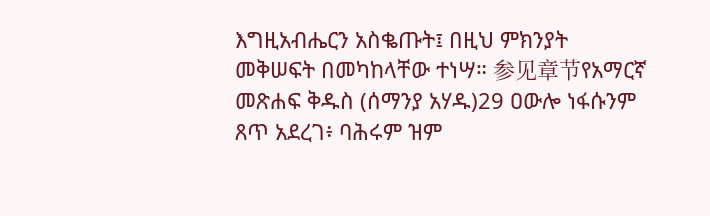እግዚአብሔርን አስቈጡት፤ በዚህ ምክንያት መቅሠፍት በመካከላቸው ተነሣ። 参见章节የአማርኛ መጽሐፍ ቅዱስ (ሰማንያ አሃዱ)29 ዐውሎ ነፋሱንም ጸጥ አደረገ፥ ባሕሩም ዝም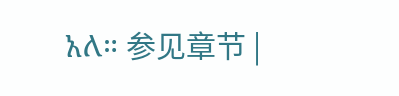አለ። 参见章节 |